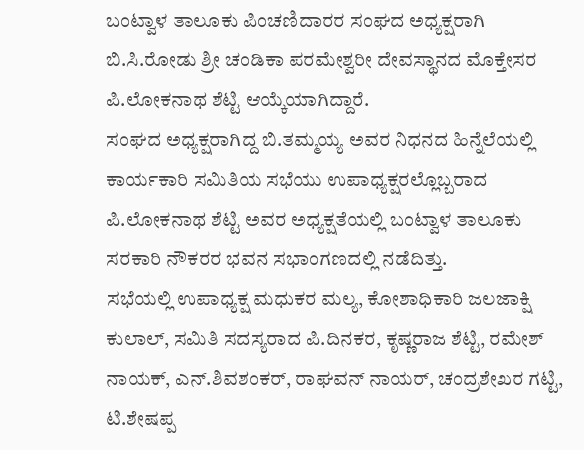ಬಂಟ್ವಾಳ ತಾಲೂಕು ಪಿಂಚಣಿದಾರರ ಸಂಘದ ಅಧ್ಯಕ್ಷರಾಗಿ ಬಿ.ಸಿ.ರೋಡು ಶ್ರೀ ಚಂಡಿಕಾ ಪರಮೇಶ್ವರೀ ದೇವಸ್ಥಾನದ ಮೊಕ್ತೇಸರ ಪಿ.ಲೋಕನಾಥ ಶೆಟ್ಟಿ ಆಯ್ಕೆಯಾಗಿದ್ದಾರೆ.
ಸಂಘದ ಅಧ್ಯಕ್ಷರಾಗಿದ್ದ ಬಿ.ತಮ್ಮಯ್ಯ ಅವರ ನಿಧನದ ಹಿನ್ನೆಲೆಯಲ್ಲಿ ಕಾರ್ಯಕಾರಿ ಸಮಿತಿಯ ಸಭೆಯು ಉಪಾಧ್ಯಕ್ಷರಲ್ಲೊಬ್ಬರಾದ ಪಿ.ಲೋಕನಾಥ ಶೆಟ್ಟಿ ಅವರ ಅಧ್ಯಕ್ಷತೆಯಲ್ಲಿ ಬಂಟ್ವಾಳ ತಾಲೂಕು ಸರಕಾರಿ ನೌಕರರ ಭವನ ಸಭಾಂಗಣದಲ್ಲಿ ನಡೆದಿತ್ತು.
ಸಭೆಯಲ್ಲಿ ಉಪಾಧ್ಯಕ್ಷ ಮಧುಕರ ಮಲ್ಯ, ಕೋಶಾಧಿಕಾರಿ ಜಲಜಾಕ್ಷಿ ಕುಲಾಲ್, ಸಮಿತಿ ಸದಸ್ಯರಾದ ಪಿ.ದಿನಕರ, ಕೃಷ್ಣರಾಜ ಶೆಟ್ಟಿ, ರಮೇಶ್ ನಾಯಕ್, ಎನ್.ಶಿವಶಂಕರ್, ರಾಘವನ್ ನಾಯರ್, ಚಂದ್ರಶೇಖರ ಗಟ್ಟಿ, ಟಿ.ಶೇಷಪ್ಪ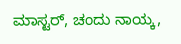ಮಾಸ್ಟರ್, ಚಂದು ನಾಯ್ಕ,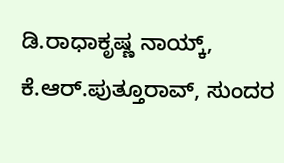ಡಿ.ರಾಧಾಕೃಷ್ಣ ನಾಯ್ಕ್, ಕೆ.ಆರ್.ಪುತ್ತೂರಾವ್, ಸುಂದರ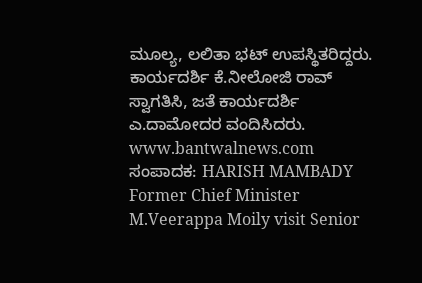ಮೂಲ್ಯ, ಲಲಿತಾ ಭಟ್ ಉಪಸ್ಥಿತರಿದ್ದರು. ಕಾರ್ಯದರ್ಶಿ ಕೆ.ನೀಲೋಜಿ ರಾವ್ ಸ್ವಾಗತಿಸಿ, ಜತೆ ಕಾರ್ಯದರ್ಶಿ ಎ.ದಾಮೋದರ ವಂದಿಸಿದರು.
www.bantwalnews.com ಸಂಪಾದಕ: HARISH MAMBADY
Former Chief Minister M.Veerappa Moily visit Senior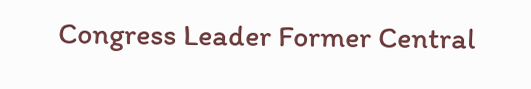Congress Leader Former Central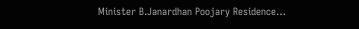Minister B.Janardhan Poojary Residence…